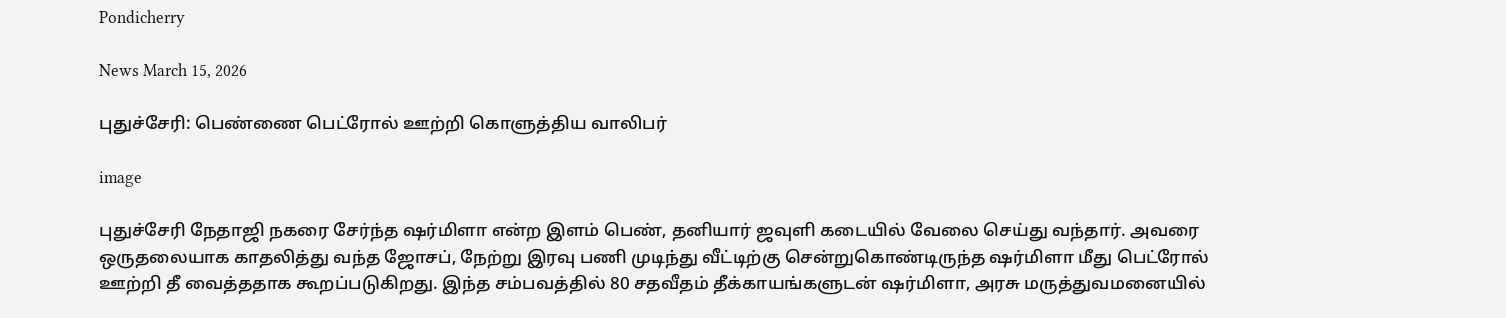Pondicherry

News March 15, 2026

புதுச்சேரி: பெண்ணை பெட்ரோல் ஊற்றி கொளுத்திய வாலிபர்

image

புதுச்சேரி நேதாஜி நகரை சேர்ந்த ஷர்மிளா என்ற இளம் பெண், தனியார் ஜவுளி கடையில் வேலை செய்து வந்தார். அவரை ஒருதலையாக காதலித்து வந்த ஜோசப், நேற்று இரவு பணி முடிந்து வீட்டிற்கு சென்றுகொண்டிருந்த ஷர்மிளா மீது பெட்ரோல் ஊற்றி தீ வைத்ததாக கூறப்படுகிறது. இந்த சம்பவத்தில் 80 சதவீதம் தீக்காயங்களுடன் ஷர்மிளா, அரசு மருத்துவமனையில்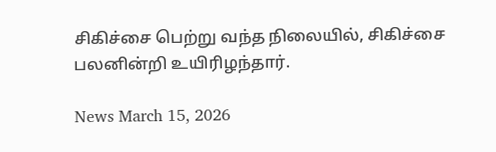சிகிச்சை பெற்று வந்த நிலையில், சிகிச்சை பலனின்றி உயிரிழந்தார்.

News March 15, 2026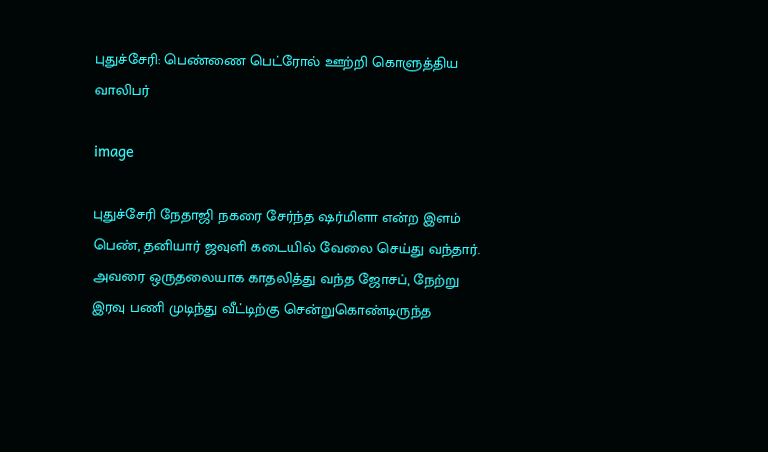புதுச்சேரி: பெண்ணை பெட்ரோல் ஊற்றி கொளுத்திய வாலிபர்

image

புதுச்சேரி நேதாஜி நகரை சேர்ந்த ஷர்மிளா என்ற இளம் பெண், தனியார் ஜவுளி கடையில் வேலை செய்து வந்தார். அவரை ஒருதலையாக காதலித்து வந்த ஜோசப், நேற்று இரவு பணி முடிந்து வீட்டிற்கு சென்றுகொண்டிருந்த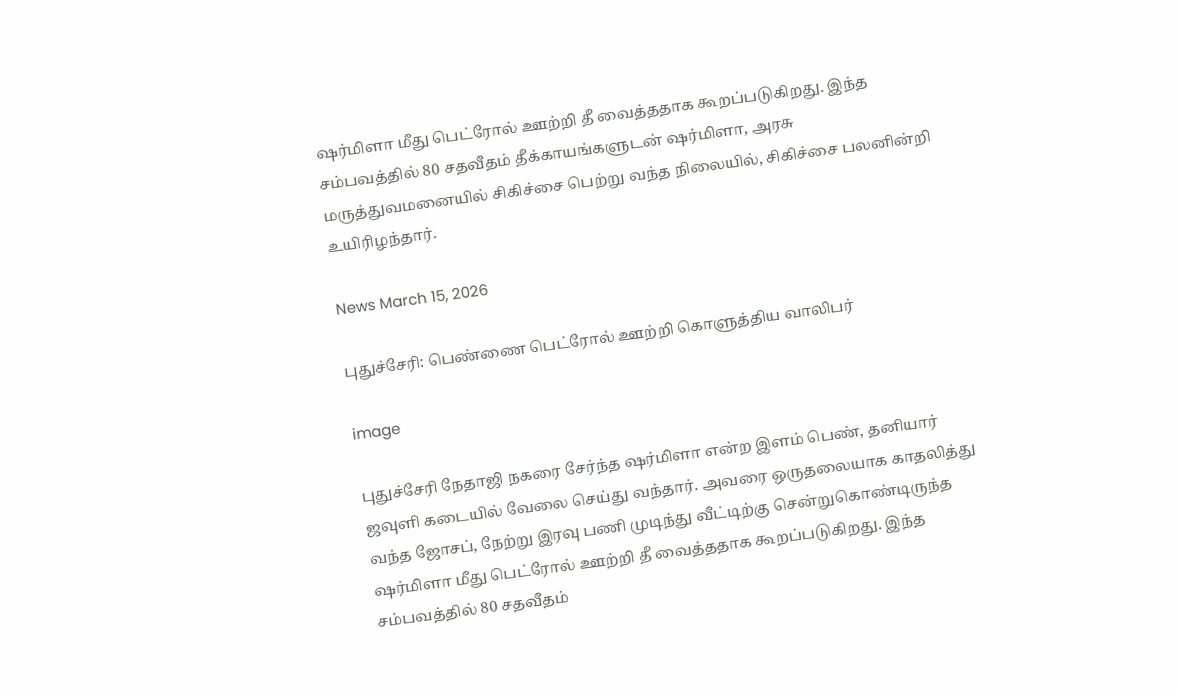ஷர்மிளா மீது பெட்ரோல் ஊற்றி தீ வைத்ததாக கூறப்படுகிறது. இந்த சம்பவத்தில் 80 சதவீதம் தீக்காயங்களுடன் ஷர்மிளா, அரசு மருத்துவமனையில் சிகிச்சை பெற்று வந்த நிலையில், சிகிச்சை பலனின்றி உயிரிழந்தார்.

News March 15, 2026

புதுச்சேரி: பெண்ணை பெட்ரோல் ஊற்றி கொளுத்திய வாலிபர்

image

புதுச்சேரி நேதாஜி நகரை சேர்ந்த ஷர்மிளா என்ற இளம் பெண், தனியார் ஜவுளி கடையில் வேலை செய்து வந்தார். அவரை ஒருதலையாக காதலித்து வந்த ஜோசப், நேற்று இரவு பணி முடிந்து வீட்டிற்கு சென்றுகொண்டிருந்த ஷர்மிளா மீது பெட்ரோல் ஊற்றி தீ வைத்ததாக கூறப்படுகிறது. இந்த சம்பவத்தில் 80 சதவீதம்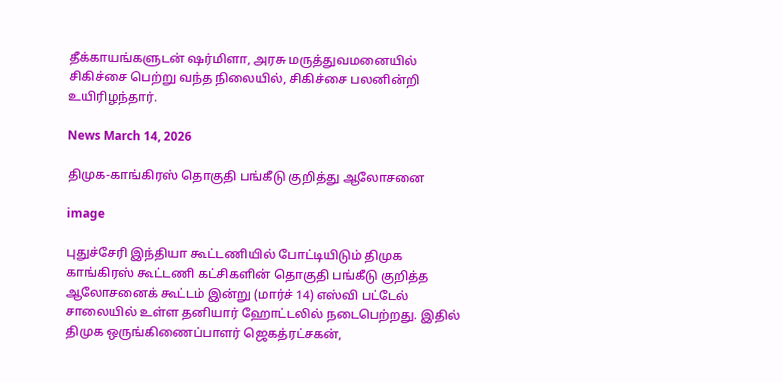தீக்காயங்களுடன் ஷர்மிளா, அரசு மருத்துவமனையில் சிகிச்சை பெற்று வந்த நிலையில், சிகிச்சை பலனின்றி உயிரிழந்தார்.

News March 14, 2026

திமுக-காங்கிரஸ் தொகுதி பங்கீடு குறித்து ஆலோசனை

image

புதுச்சேரி இந்தியா கூட்டணியில் போட்டியிடும் திமுக காங்கிரஸ் கூட்டணி கட்சிகளின் தொகுதி பங்கீடு குறித்த ஆலோசனைக் கூட்டம் இன்று (மார்ச் 14) எஸ்வி பட்டேல் சாலையில் உள்ள தனியார் ஹோட்டலில் நடைபெற்றது. இதில் திமுக ஒருங்கிணைப்பாளர் ஜெகத்ரட்சகன்,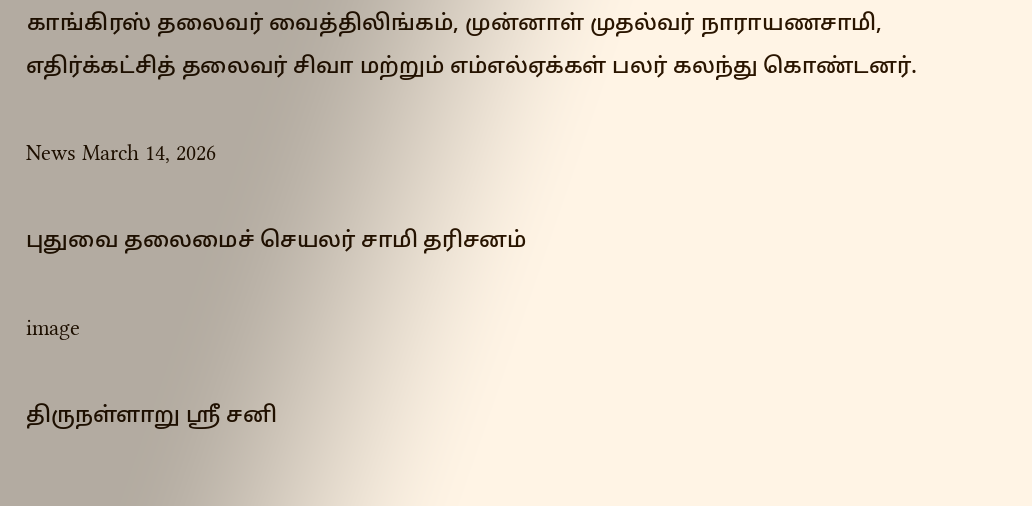காங்கிரஸ் தலைவர் வைத்திலிங்கம், முன்னாள் முதல்வர் நாராயணசாமி, எதிர்க்கட்சித் தலைவர் சிவா மற்றும் எம்எல்ஏக்கள் பலர் கலந்து கொண்டனர்.

News March 14, 2026

புதுவை தலைமைச் செயலர் சாமி தரிசனம்

image

திருநள்ளாறு ஸ்ரீ சனி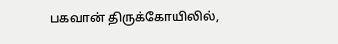பகவான் திருக்கோயிலில்,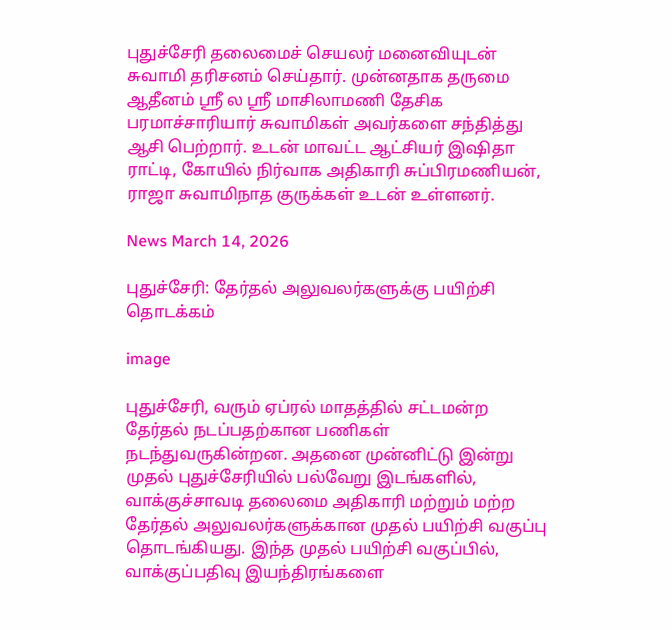புதுச்சேரி தலைமைச் செயலர் மனைவியுடன் சுவாமி தரிசனம் செய்தார். முன்னதாக தருமை ஆதீனம் ஶ்ரீ ல ஶ்ரீ மாசிலாமணி தேசிக பரமாச்சாரியார் சுவாமிகள் அவர்களை சந்தித்து ஆசி பெற்றார். உடன் மாவட்ட ஆட்சியர் இஷிதா ராட்டி, கோயில் நிர்வாக அதிகாரி சுப்பிரமணியன், ராஜா சுவாமிநாத குருக்கள் உடன் உள்ளனர்.

News March 14, 2026

புதுச்சேரி: தேர்தல் அலுவலர்களுக்கு பயிற்சி தொடக்கம்

image

புதுச்சேரி, வரும் ஏப்ரல் மாதத்தில் சட்டமன்ற தேர்தல் நடப்பதற்கான பணிகள் நடந்துவருகின்றன. அதனை முன்னிட்டு இன்று முதல் புதுச்சேரியில் பல்வேறு இடங்களில், வாக்குச்சாவடி தலைமை அதிகாரி மற்றும் மற்ற தேர்தல் அலுவலர்களுக்கான முதல் பயிற்சி வகுப்பு தொடங்கியது. இந்த முதல் பயிற்சி வகுப்பில், வாக்குப்பதிவு இயந்திரங்களை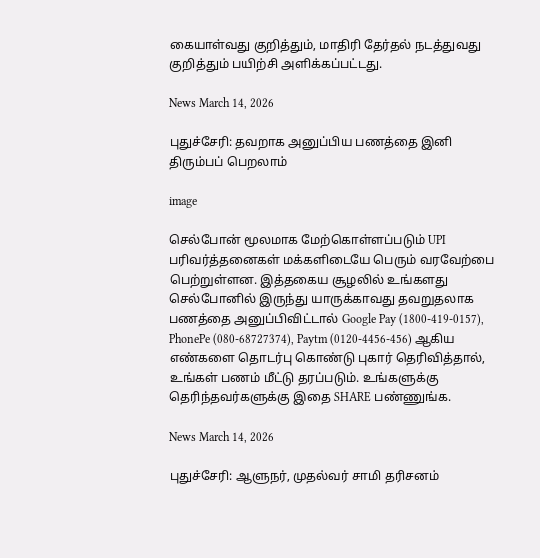கையாள்வது குறித்தும், மாதிரி தேர்தல் நடத்துவது குறித்தும் பயிற்சி அளிக்கப்பட்டது.

News March 14, 2026

புதுச்சேரி: தவறாக அனுப்பிய பணத்தை இனி திரும்பப் பெறலாம்

image

செல்போன் மூலமாக மேற்கொள்ளப்படும் UPI பரிவர்த்தனைகள் மக்களிடையே பெரும் வரவேற்பை பெற்றுள்ளன. இத்தகைய சூழலில் உங்களது செல்போனில் இருந்து யாருக்காவது தவறுதலாக பணத்தை அனுப்பிவிட்டால் Google Pay (1800-419-0157), PhonePe (080-68727374), Paytm (0120-4456-456) ஆகிய எண்களை தொடர்பு கொண்டு புகார் தெரிவித்தால், உங்கள் பணம் மீட்டு தரப்படும். உங்களுக்கு தெரிந்தவர்களுக்கு இதை SHARE பண்ணுங்க.

News March 14, 2026

புதுச்சேரி: ஆளுநர், முதல்வர் சாமி தரிசனம்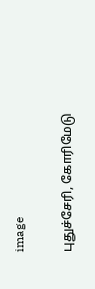image

புதுச்சேரி, கோரிமேடு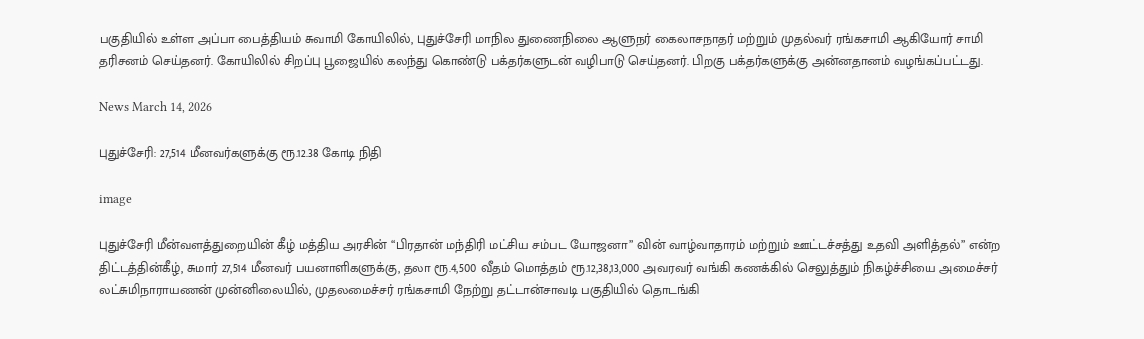பகுதியில் உள்ள அப்பா பைத்தியம் சுவாமி கோயிலில், புதுச்சேரி மாநில துணைநிலை ஆளுநர் கைலாசநாதர் மற்றும் முதல்வர் ரங்கசாமி ஆகியோர் சாமி தரிசனம் செய்தனர். கோயிலில் சிறப்பு பூஜையில் கலந்து கொண்டு பக்தர்களுடன் வழிபாடு செய்தனர். பிறகு பக்தர்களுக்கு அன்னதானம் வழங்கப்பட்டது.

News March 14, 2026

புதுச்சேரி: 27,514 மீனவர்களுக்கு ரூ.12.38 கோடி நிதி

image

புதுச்சேரி மீன்வளத்துறையின் கீழ் மத்திய அரசின் “பிரதான் மந்திரி மட்சிய சம்பட யோஜனா” வின் வாழ்வாதாரம் மற்றும் ஊட்டச்சத்து உதவி அளித்தல்” என்ற திட்டத்தின்கீழ், சுமார் 27,514 மீனவர் பயனாளிகளுக்கு, தலா ரூ.4,500 வீதம் மொத்தம் ரூ.12,38,13,000 அவரவர் வங்கி கணக்கில் செலுத்தும் நிகழ்ச்சியை அமைச்சர் லட்சுமிநாராயணன் முன்னிலையில், முதலமைச்சர் ரங்கசாமி நேற்று தட்டான்சாவடி பகுதியில் தொடங்கி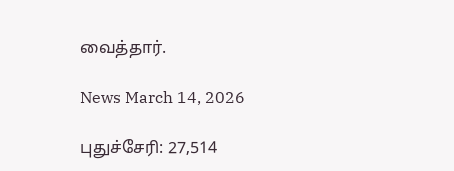வைத்தார்.

News March 14, 2026

புதுச்சேரி: 27,514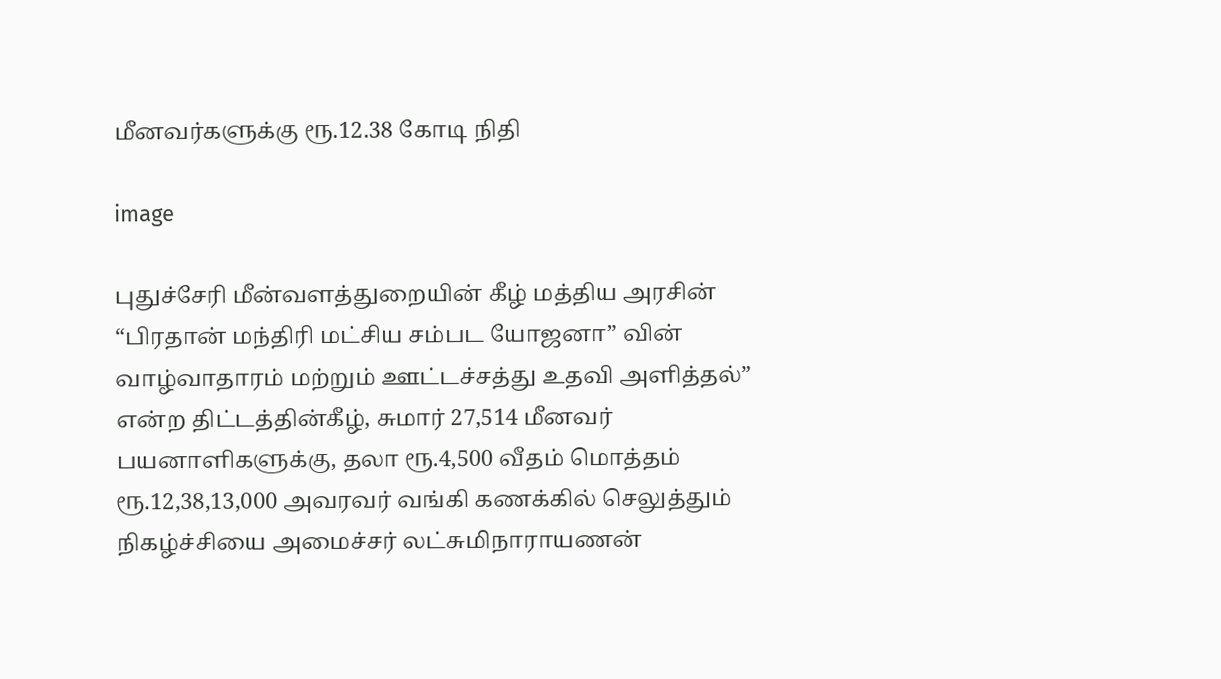மீனவர்களுக்கு ரூ.12.38 கோடி நிதி

image

புதுச்சேரி மீன்வளத்துறையின் கீழ் மத்திய அரசின் “பிரதான் மந்திரி மட்சிய சம்பட யோஜனா” வின் வாழ்வாதாரம் மற்றும் ஊட்டச்சத்து உதவி அளித்தல்” என்ற திட்டத்தின்கீழ், சுமார் 27,514 மீனவர் பயனாளிகளுக்கு, தலா ரூ.4,500 வீதம் மொத்தம் ரூ.12,38,13,000 அவரவர் வங்கி கணக்கில் செலுத்தும் நிகழ்ச்சியை அமைச்சர் லட்சுமிநாராயணன்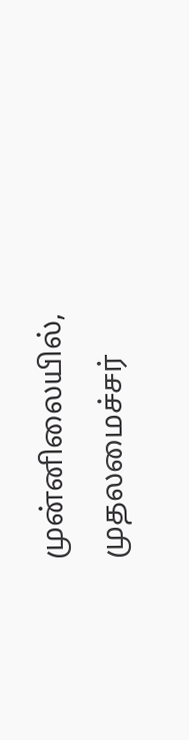முன்னிலையில், முதலமைச்சர்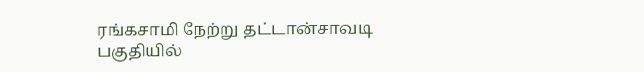ரங்கசாமி நேற்று தட்டான்சாவடி பகுதியில்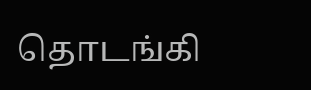தொடங்கி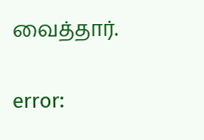வைத்தார்.

error: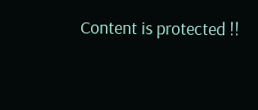Content is protected !!